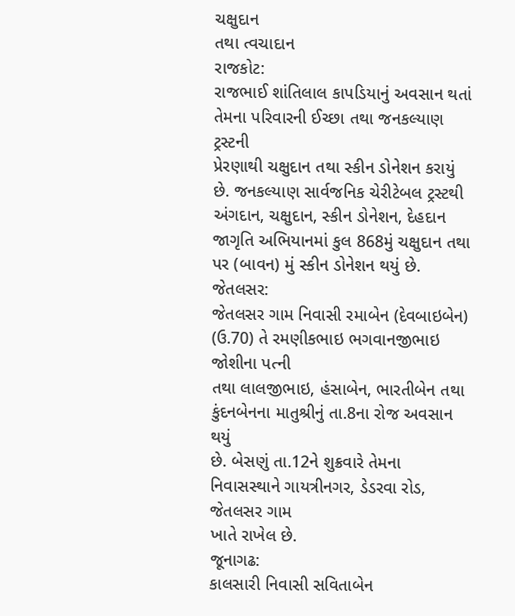ચક્ષુદાન
તથા ત્વચાદાન
રાજકોટ:
રાજભાઈ શાંતિલાલ કાપડિયાનું અવસાન થતાં તેમના પરિવારની ઈચ્છા તથા જનકલ્યાણ ટ્રસ્ટની
પ્રેરણાથી ચક્ષુદાન તથા સ્કીન ડોનેશન કરાયું છે. જનકલ્યાણ સાર્વજનિક ચેરીટેબલ ટ્રસ્ટથી
અંગદાન, ચક્ષુદાન, સ્કીન ડોનેશન, દેહદાન જાગૃતિ અભિયાનમાં કુલ 868મું ચક્ષુદાન તથા
પર (બાવન) મું સ્કીન ડોનેશન થયું છે.
જેતલસર:
જેતલસર ગામ નિવાસી રમાબેન (દેવબાઇબેન) (ઉ.70) તે રમણીકભાઇ ભગવાનજીભાઇ જોશીના પત્ની
તથા લાલજીભાઇ, હંસાબેન, ભારતીબેન તથા કુંદનબેનના માતુશ્રીનું તા.8ના રોજ અવસાન થયું
છે. બેસણું તા.12ને શુક્રવારે તેમના નિવાસસ્થાને ગાયત્રીનગર, ડેડરવા રોડ, જેતલસર ગામ
ખાતે રાખેલ છે.
જૂનાગઢ:
કાલસારી નિવાસી સવિતાબેન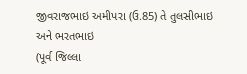જીવરાજભાઇ અમીપરા (ઉ.85) તે તુલસીભાઇ અને ભરતભાઇ
(પૂર્વ જિલ્લા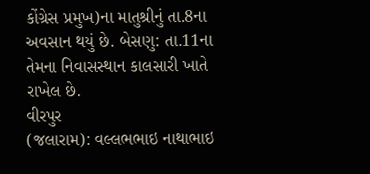કોંગ્રેસ પ્રમુખ)ના માતુશ્રીનું તા.8ના અવસાન થયું છે. બેસણુ: તા.11ના
તેમના નિવાસસ્થાન કાલસારી ખાતે રાખેલ છે.
વીરપુર
(જલારામ): વલ્લભભાઇ નાથાભાઇ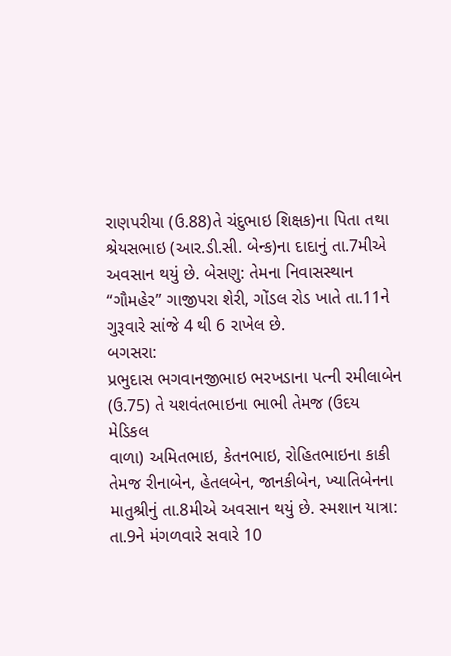રાણપરીયા (ઉ.88)તે ચંદુભાઇ શિક્ષક)ના પિતા તથા
શ્રેયસભાઇ (આર.ડી.સી. બેન્ક)ના દાદાનું તા.7મીએ અવસાન થયું છે. બેસણુ: તેમના નિવાસસ્થાન
“ગૌમહેર” ગાજીપરા શેરી, ગોંડલ રોડ ખાતે તા.11ને ગુરૂવારે સાંજે 4 થી 6 રાખેલ છે.
બગસરા:
પ્રભુદાસ ભગવાનજીભાઇ ભરખડાના પત્ની રમીલાબેન (ઉ.75) તે યશવંતભાઇના ભાભી તેમજ (ઉદય મેડિકલ
વાળા) અમિતભાઇ, કેતનભાઇ, રોહિતભાઇના કાકી તેમજ રીનાબેન, હેતલબેન, જાનકીબેન, ખ્યાતિબેનના
માતુશ્રીનું તા.8મીએ અવસાન થયું છે. સ્મશાન યાત્રા: તા.9ને મંગળવારે સવારે 10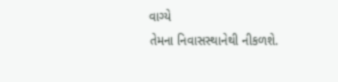વાગ્યે
તેમના નિવાસસ્થાનેથી નીકળશે.